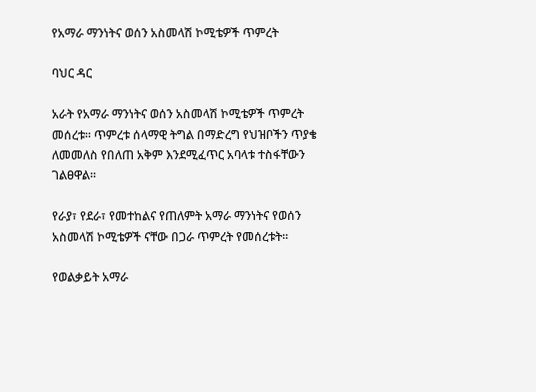የአማራ ማንነትና ወሰን አስመላሽ ኮሚቴዎች ጥምረት

ባህር ዳር

አራት የአማራ ማንነትና ወሰን አስመላሽ ኮሚቴዎች ጥምረት መሰረቱ። ጥምረቱ ሰላማዊ ትግል በማድረግ የህዝቦችን ጥያቄ ለመመለስ የበለጠ አቅም እንደሚፈጥር አባላቱ ተስፋቸውን ገልፀዋል።

የራያ፣ የደራ፣ የመተከልና የጠለምት አማራ ማንነትና የወሰን አስመላሽ ኮሚቴዎች ናቸው በጋራ ጥምረት የመሰረቱት።

የወልቃይት አማራ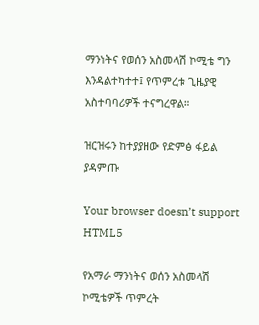ማንነትና የወሰን አስመላሽ ኮሚቴ ግን እንዳልተካተተ፤ የጥምረቱ ጊዜያዊ አስተባባሪዎች ተናግረዋል።

ዝርዝሩን ከተያያዘው የድምፅ ፋይል ያዳምጡ

Your browser doesn’t support HTML5

የአማራ ማንነትና ወሰን አስመላሽ ኮሚቴዎች ጥምረት